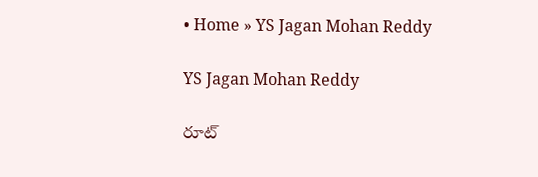• Home » YS Jagan Mohan Reddy

YS Jagan Mohan Reddy

రూట్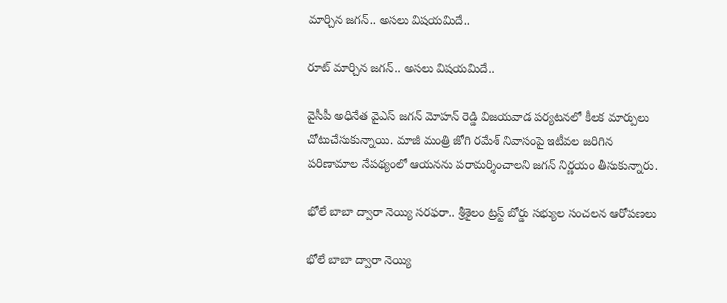మార్చిన జగన్.. అసలు విషయమిదే..

రూట్ మార్చిన జగన్.. అసలు విషయమిదే..

వైసీపీ అధినేత వైఎస్ జగన్ మోహన్ రెడ్డి విజయవాడ పర్యటనలో కీలక మార్పులు చోటుచేసుకున్నాయి. మాజీ మంత్రి జోగి రమేశ్ నివాసంపై ఇటీవల జరిగిన పరిణామాల నేపథ్యంలో ఆయనను పరామర్శించాలని జగన్ నిర్ణయం తీసుకున్నారు.

భోలే బాబా ద్వారా నెయ్యి సరఫరా.. శ్రీశైలం ట్రస్ట్ బోర్డు సభ్యుల సంచలన ఆరోపణలు

భోలే బాబా ద్వారా నెయ్యి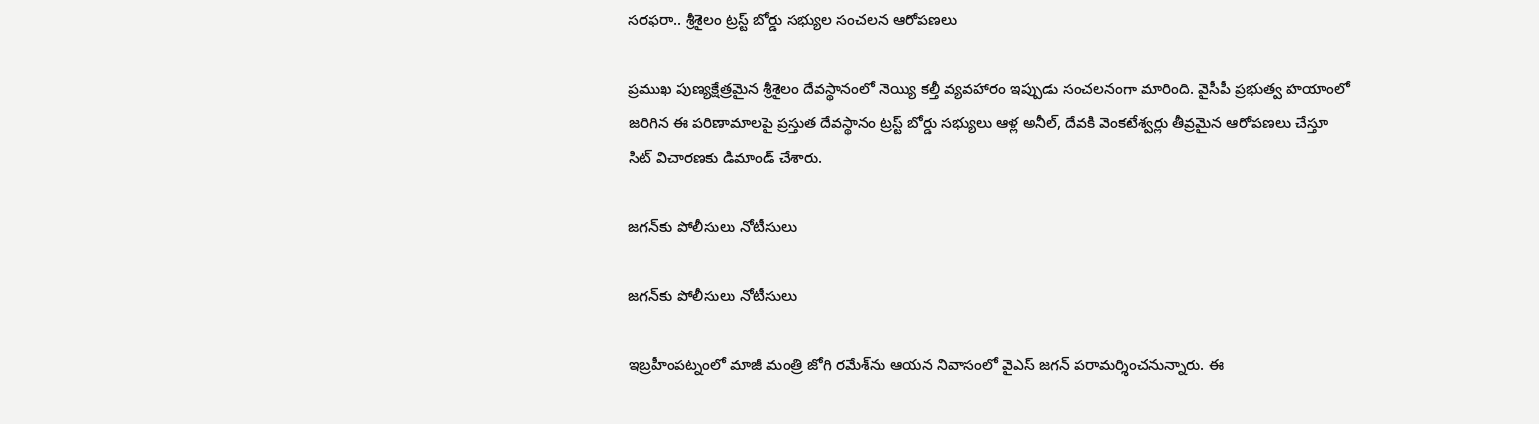సరఫరా.. శ్రీశైలం ట్రస్ట్ బోర్డు సభ్యుల సంచలన ఆరోపణలు

ప్రముఖ పుణ్యక్షేత్రమైన శ్రీశైలం దేవస్థానంలో నెయ్యి కల్తీ వ్యవహారం ఇప్పుడు సంచలనంగా మారింది. వైసీపీ ప్రభుత్వ హయాంలో జరిగిన ఈ పరిణామాలపై ప్రస్తుత దేవస్థానం ట్రస్ట్ బోర్డు సభ్యులు ఆళ్ల అనీల్, దేవకి వెంకటేశ్వర్లు తీవ్రమైన ఆరోపణలు చేస్తూ సిట్ విచారణకు డిమాండ్ చేశారు.

జగన్‌కు పోలీసులు నోటీసులు

జగన్‌కు పోలీసులు నోటీసులు

ఇబ్రహీంపట్నంలో మాజీ మంత్రి జోగి రమేశ్‌ను ఆయన నివాసంలో వైఎస్ జగన్ పరామర్శించనున్నారు. ఈ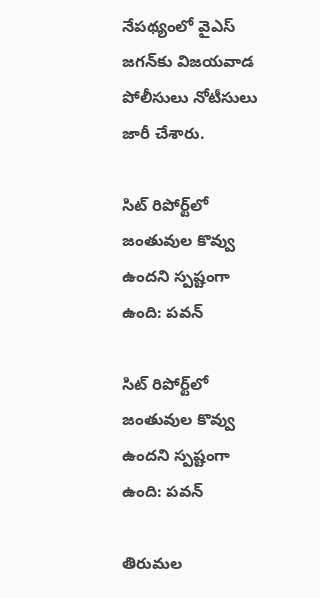నేపథ్యంలో వైఎస్ జగన్‌కు విజయవాడ పోలీసులు నోటీసులు జారీ చేశారు.

సిట్‌ రిపోర్ట్‌లో జంతువుల కొవ్వు ఉందని స్పష్టంగా ఉంది: పవన్‌

సిట్‌ రిపోర్ట్‌లో జంతువుల కొవ్వు ఉందని స్పష్టంగా ఉంది: పవన్‌

తిరుమల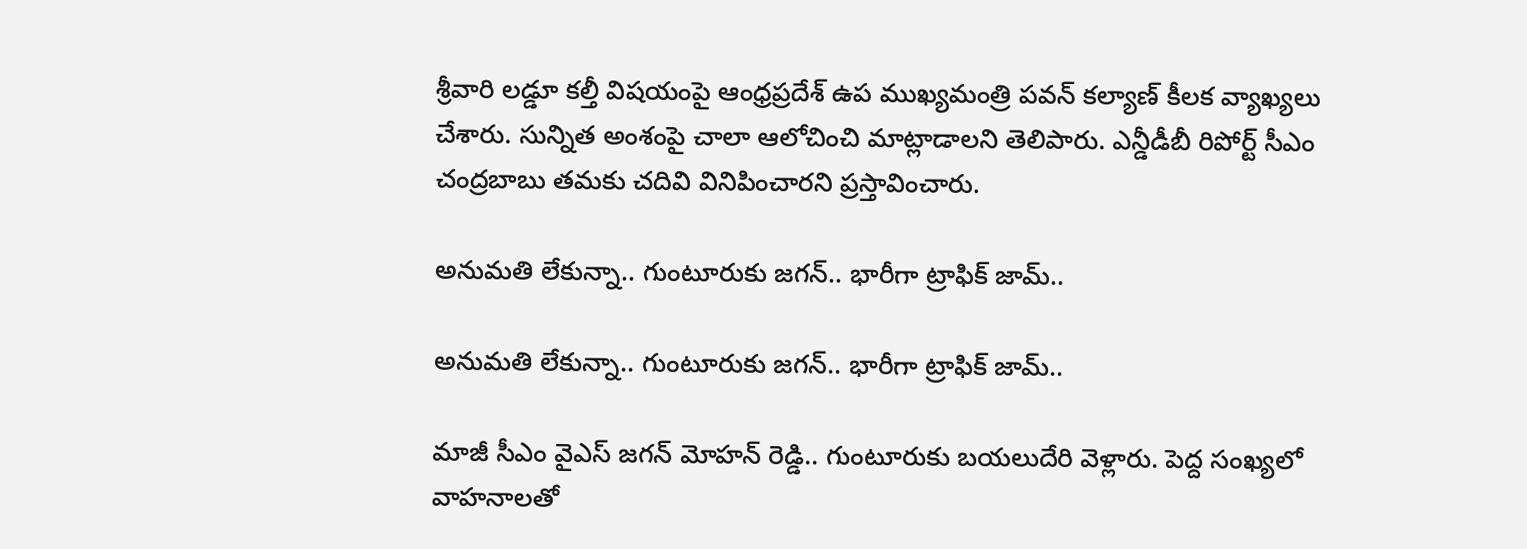శ్రీవారి లడ్డూ కల్తీ విషయంపై ఆంధ్రప్రదేశ్ ఉప ముఖ్యమంత్రి పవన్ కల్యాణ్ కీలక వ్యాఖ్యలు చేశారు. సున్నిత అంశంపై చాలా ఆలోచించి మాట్లాడాలని తెలిపారు. ఎన్డీడీబీ రిపోర్ట్‌ సీఎం చంద్రబాబు తమకు చదివి వినిపించారని ప్రస్తావించారు.

అనుమతి లేకున్నా.. గుంటూరుకు జగన్.. భారీగా ట్రాఫిక్ జామ్..

అనుమతి లేకున్నా.. గుంటూరుకు జగన్.. భారీగా ట్రాఫిక్ జామ్..

మాజీ సీఎం వైఎస్ జగన్ మోహన్ రెడ్డి.. గుంటూరుకు బయలుదేరి వెళ్లారు. పెద్ద సంఖ్యలో వాహనాలతో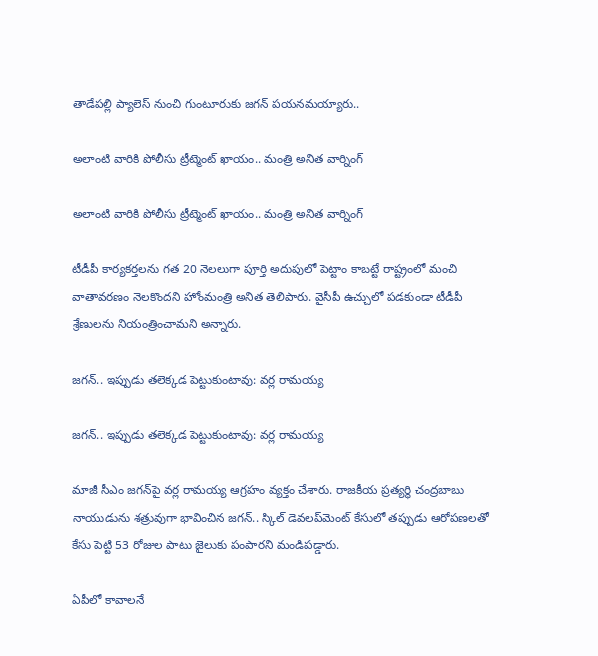తాడేపల్లి ప్యాలెస్ నుంచి గుంటూరుకు జగన్ పయనమయ్యారు..

అలాంటి వారికి పోలీసు ట్రీట్మెంట్ ఖాయం.. మంత్రి అనిత వార్నింగ్

అలాంటి వారికి పోలీసు ట్రీట్మెంట్ ఖాయం.. మంత్రి అనిత వార్నింగ్

టీడీపీ కార్యకర్తలను గత 20 నెలలుగా పూర్తి అదుపులో పెట్టాం కాబట్టే రాష్ట్రంలో మంచి వాతావరణం నెలకొందని హోంమంత్రి అనిత తెలిపారు. వైసీపీ ఉచ్చులో పడకుండా టీడీపీ శ్రేణులను నియంత్రించామని అన్నారు.

జగన్.. ఇప్పుడు తలెక్కడ పెట్టుకుంటావు: వర్ల రామయ్య

జగన్.. ఇప్పుడు తలెక్కడ పెట్టుకుంటావు: వర్ల రామయ్య

మాజీ సీఎం జగన్‌పై వర్ల రామయ్య ఆగ్రహం వ్యక్తం చేశారు. రాజకీయ ప్రత్యర్థి చంద్రబాబు నాయుడును శత్రువుగా భావించిన జగన్.. స్కిల్ డెవలప్‌మెంట్ కేసులో తప్పుడు ఆరోపణలతో కేసు పెట్టి 53 రోజుల పాటు జైలుకు పంపారని మండిపడ్డారు.

ఏపీలో కావాలనే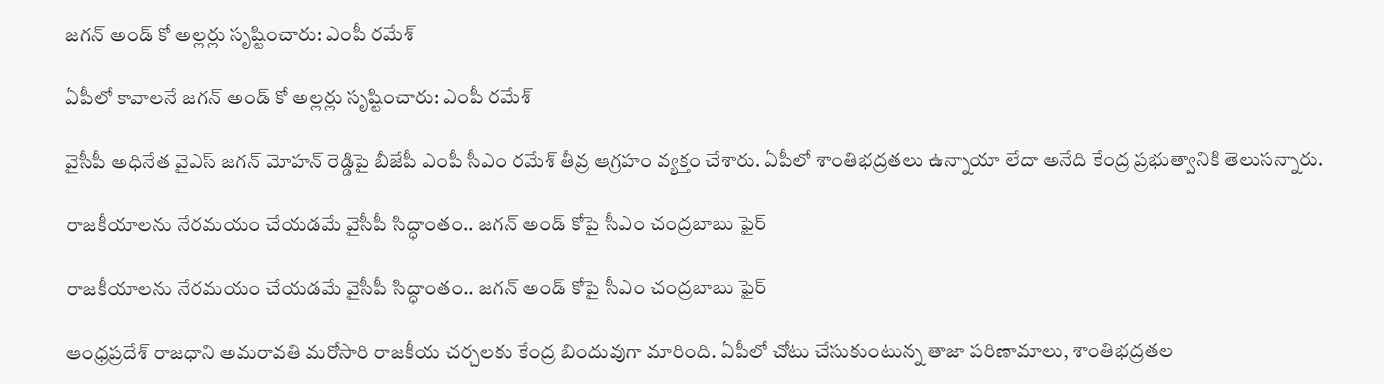జగన్ అండ్ కో అల్లర్లు సృష్టించారు: ఎంపీ రమేశ్

ఏపీలో కావాలనే జగన్ అండ్ కో అల్లర్లు సృష్టించారు: ఎంపీ రమేశ్

వైసీపీ అధినేత వైఎస్ జగన్ మోహన్ రెడ్డిపై బీజేపీ ఎంపీ సీఎం రమేశ్ తీవ్ర ఆగ్రహం వ్యక్తం చేశారు. ఏపీలో శాంతిభద్రతలు ఉన్నాయా లేదా అనేది కేంద్ర ప్రభుత్వానికి తెలుసన్నారు.

రాజకీయాలను నేరమయం చేయడమే వైసీపీ సిద్ధాంతం.. జగన్ అండ్ కోపై సీఎం చంద్రబాబు ఫైర్

రాజకీయాలను నేరమయం చేయడమే వైసీపీ సిద్ధాంతం.. జగన్ అండ్ కోపై సీఎం చంద్రబాబు ఫైర్

ఆంధ్రప్రదేశ్ రాజధాని అమరావతి మరోసారి రాజకీయ చర్చలకు కేంద్ర బిందువుగా మారింది. ఏపీలో చోటు చేసుకుంటున్న తాజా పరిణామాలు, శాంతిభద్రతల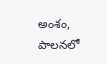అంశం, పాలనలో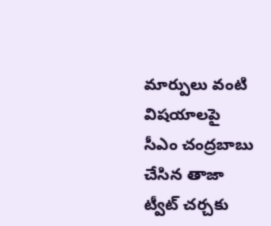మార్పులు వంటి విషయాలపై సీఎం చంద్రబాబు చేసిన తాజా ట్వీట్ చర్చకు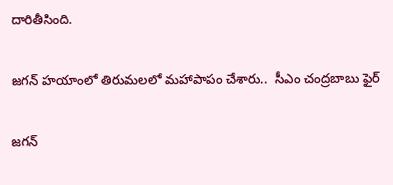దారితీసింది.

జగన్ హయాంలో తిరుమలలో మహాపాపం చేశారు..  సీఎం చంద్రబాబు ఫైర్

జగన్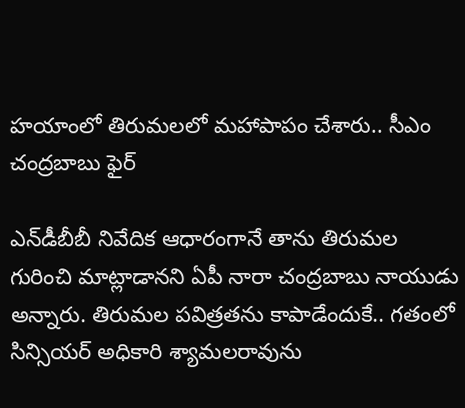హయాంలో తిరుమలలో మహాపాపం చేశారు.. సీఎం చంద్రబాబు ఫైర్

ఎన్‌డీబీబీ నివేదిక ఆధారంగానే తాను తిరుమల గురించి మాట్లాడానని ఏపీ నారా చంద్రబాబు నాయుడు అన్నారు. తిరుమల పవిత్రతను కాపాడేందుకే.. గతంలో సిన్సియర్‌ అధికారి శ్యామలరావును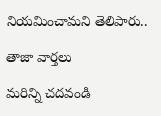నియమించామని తెలిపారు..

తాజా వార్తలు

మరిన్ని చదవండి